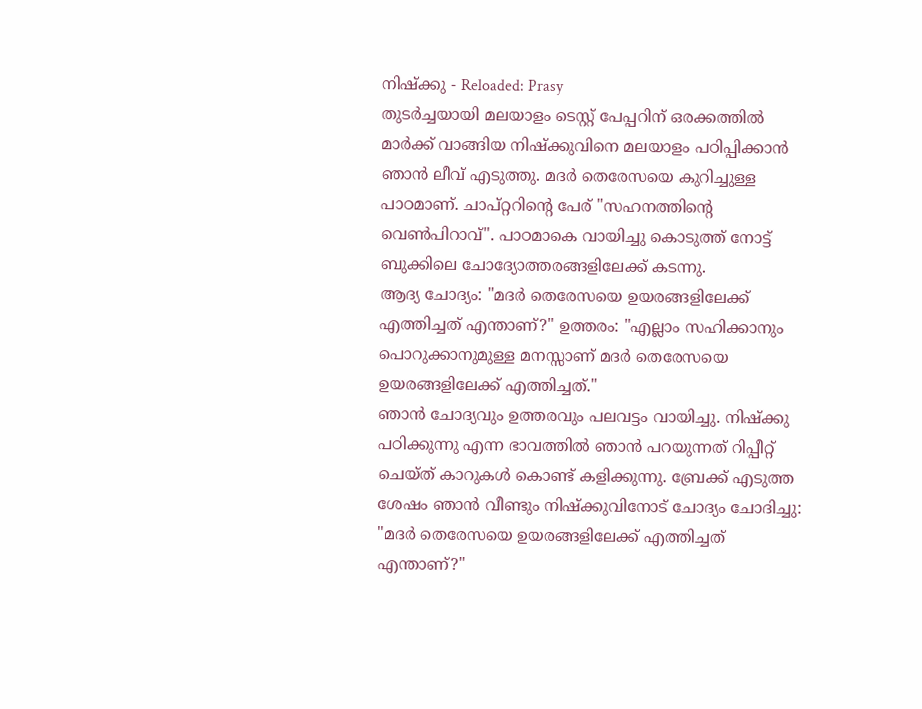നിഷ്ക്കു - Reloaded: Prasy
തുടർച്ചയായി മലയാളം ടെസ്റ്റ് പേപ്പറിന് ഒരക്കത്തിൽ മാർക്ക് വാങ്ങിയ നിഷ്ക്കുവിനെ മലയാളം പഠിപ്പിക്കാൻ ഞാൻ ലീവ് എടുത്തു. മദർ തെരേസയെ കുറിച്ചുള്ള പാഠമാണ്. ചാപ്റ്ററിന്റെ പേര് "സഹനത്തിന്റെ വെൺപിറാവ്". പാഠമാകെ വായിച്ചു കൊടുത്ത് നോട്ട് ബുക്കിലെ ചോദ്യോത്തരങ്ങളിലേക്ക് കടന്നു.
ആദ്യ ചോദ്യം: "മദർ തെരേസയെ ഉയരങ്ങളിലേക്ക് എത്തിച്ചത് എന്താണ്?" ഉത്തരം: "എല്ലാം സഹിക്കാനും പൊറുക്കാനുമുള്ള മനസ്സാണ് മദർ തെരേസയെ ഉയരങ്ങളിലേക്ക് എത്തിച്ചത്."
ഞാൻ ചോദ്യവും ഉത്തരവും പലവട്ടം വായിച്ചു. നിഷ്ക്കു പഠിക്കുന്നു എന്ന ഭാവത്തിൽ ഞാൻ പറയുന്നത് റിപ്പീറ്റ് ചെയ്ത് കാറുകൾ കൊണ്ട് കളിക്കുന്നു. ബ്രേക്ക് എടുത്ത ശേഷം ഞാൻ വീണ്ടും നിഷ്ക്കുവിനോട് ചോദ്യം ചോദിച്ചു: "മദർ തെരേസയെ ഉയരങ്ങളിലേക്ക് എത്തിച്ചത് എന്താണ്?"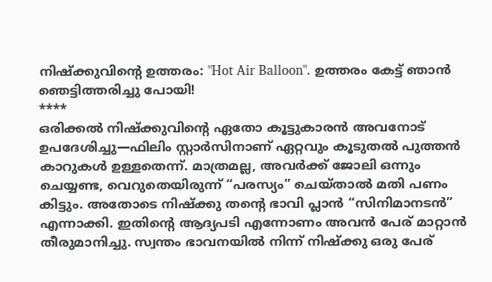നിഷ്ക്കുവിന്റെ ഉത്തരം: "Hot Air Balloon". ഉത്തരം കേട്ട് ഞാൻ ഞെട്ടിത്തരിച്ചു പോയി!
****
ഒരിക്കൽ നിഷ്ക്കുവിന്റെ ഏതോ കൂട്ടുകാരൻ അവനോട് ഉപദേശിച്ചു—ഫിലിം സ്റ്റാർസിനാണ് ഏറ്റവും കൂടുതൽ പുത്തൻ കാറുകൾ ഉള്ളതെന്ന്. മാത്രമല്ല, അവർക്ക് ജോലി ഒന്നും ചെയ്യണ്ട, വെറുതെയിരുന്ന് “പരസ്യം” ചെയ്താൽ മതി പണം കിട്ടും. അതോടെ നിഷ്ക്കു തന്റെ ഭാവി പ്ലാൻ “സിനിമാനടൻ” എന്നാക്കി. ഇതിന്റെ ആദ്യപടി എന്നോണം അവൻ പേര് മാറ്റാൻ തീരുമാനിച്ചു. സ്വന്തം ഭാവനയിൽ നിന്ന് നിഷ്ക്കു ഒരു പേര്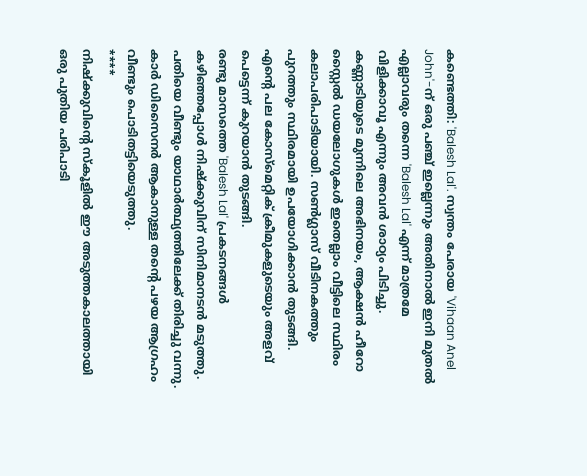കണ്ടെത്തി: 'Balesh Lal'. സ്വന്തം പേരായ 'Vihaan Anel John'-ന് ഒരു പഞ്ച് ഇല്ലെന്നും അതിനാൽ ഇനി മുതൽ എല്ലാവരും തന്നെ 'Balesh Lal' എന്ന് മാത്രമേ വിളിക്കാവൂ എന്നും അവൻ ശാഠ്യം പിടിച്ചു. കണ്ണാടിയുടെ മുന്നിലെ അഭിനയം, ആക്ഷൻ ഹീറോ സ്റ്റൈൽ ഡയലോഗുകൾ ഇതെല്ലാം വീട്ടിലെ സ്ഥിരം കലാപരിപാടിയായി. സൺഗ്ലാസ് വീടിനകത്തും പുറത്തും സ്ഥിരമായി ഉപയോഗിക്കാൻ തുടങ്ങി. എന്റെ പല കോസ്മെറ്റിക് ക്രീമുകളുടെയും അളവ് പെട്ടെന്ന് കുറയാൻ തുടങ്ങി.
രണ്ടു മാസത്തെ 'Balesh Lal' പ്രകടനങ്ങൾ കഴിഞ്ഞപ്പോൾ നിഷ്ക്കുവിന് സിനിമാനടൻ മടുത്തു. പതിയെ വീണ്ടും യാഥാർത്ഥ്യത്തിലേക്ക് തിരിച്ചു വന്നു. കാർ ഡിസൈനർ ആകാനുള്ള തന്റെ പഴയ ആഗ്രഹം വീണ്ടും പൊടിതട്ടിയെടുത്തു.
****
നിഷ്ക്കുവിന്റെ സ്കൂളിൽ ഈ അടുത്തകാലത്തായി ഒരു പുതിയ പരിപാടി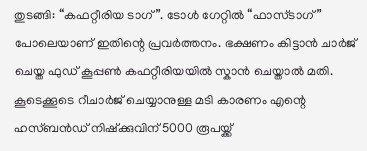തുടങ്ങി: “കഫറ്റീരിയ ടാഗ്”. ടോൾ ഗേറ്റിൽ “ഫാസ്ടാഗ്” പോലെയാണ് ഇതിന്റെ പ്രവർത്തനം. ഭക്ഷണം കിട്ടാൻ ചാർജ് ചെയ്ത ഫുഡ് കൂപ്പൺ കഫറ്റീരിയയിൽ സ്കാൻ ചെയ്താൽ മതി. കൂടെക്കൂടെ റീചാർജ് ചെയ്യാനുള്ള മടി കാരണം എന്റെ ഹസ്ബൻഡ് നിഷ്ക്കുവിന് 5000 രൂപയ്ക്ക്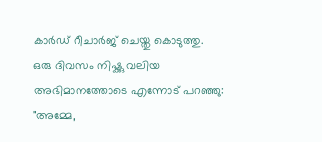കാർഡ് റീചാർജ് ചെയ്തു കൊടുത്തു.
ഒരു ദിവസം നിഷ്ക്കു വലിയ അഭിമാനത്തോടെ എന്നോട് പറഞ്ഞു: "അമ്മേ,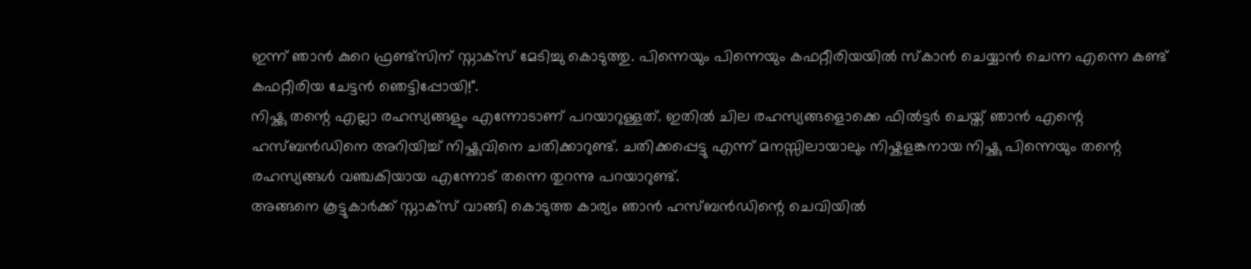ഇന്ന് ഞാൻ കുറെ ഫ്രണ്ട്സിന് സ്നാക്സ് മേടിച്ചു കൊടുത്തു. പിന്നെയും പിന്നെയും കഫറ്റീരിയയിൽ സ്കാൻ ചെയ്യാൻ ചെന്ന എന്നെ കണ്ട് കഫറ്റീരിയ ചേട്ടൻ ഞെട്ടിപ്പോയി!".
നിഷ്ക്കു തന്റെ എല്ലാ രഹസ്യങ്ങളും എന്നോടാണ് പറയാറുള്ളത്. ഇതിൽ ചില രഹസ്യങ്ങളൊക്കെ ഫിൽട്ടർ ചെയ്ത് ഞാൻ എന്റെ ഹസ്ബൻഡിനെ അറിയിച്ച് നിഷ്ക്കുവിനെ ചതിക്കാറുണ്ട്. ചതിക്കപ്പെട്ടു എന്ന് മനസ്സിലായാലും നിഷ്കളങ്കനായ നിഷ്ക്കു പിന്നെയും തന്റെ രഹസ്യങ്ങൾ വഞ്ചകിയായ എന്നോട് തന്നെ തുറന്നു പറയാറുണ്ട്.
അങ്ങനെ കൂട്ടുകാർക്ക് സ്നാക്സ് വാങ്ങി കൊടുത്ത കാര്യം ഞാൻ ഹസ്ബൻഡിന്റെ ചെവിയിൽ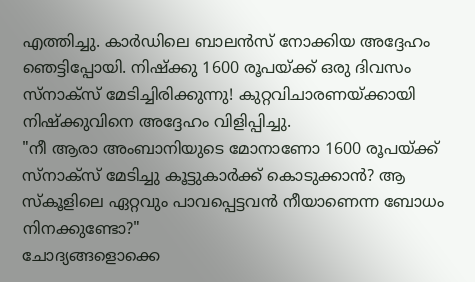എത്തിച്ചു. കാർഡിലെ ബാലൻസ് നോക്കിയ അദ്ദേഹം ഞെട്ടിപ്പോയി. നിഷ്ക്കു 1600 രൂപയ്ക്ക് ഒരു ദിവസം സ്നാക്സ് മേടിച്ചിരിക്കുന്നു! കുറ്റവിചാരണയ്ക്കായി നിഷ്ക്കുവിനെ അദ്ദേഹം വിളിപ്പിച്ചു.
"നീ ആരാ അംബാനിയുടെ മോനാണോ 1600 രൂപയ്ക്ക് സ്നാക്സ് മേടിച്ചു കൂട്ടുകാർക്ക് കൊടുക്കാൻ? ആ സ്കൂളിലെ ഏറ്റവും പാവപ്പെട്ടവൻ നീയാണെന്ന ബോധം നിനക്കുണ്ടോ?"
ചോദ്യങ്ങളൊക്കെ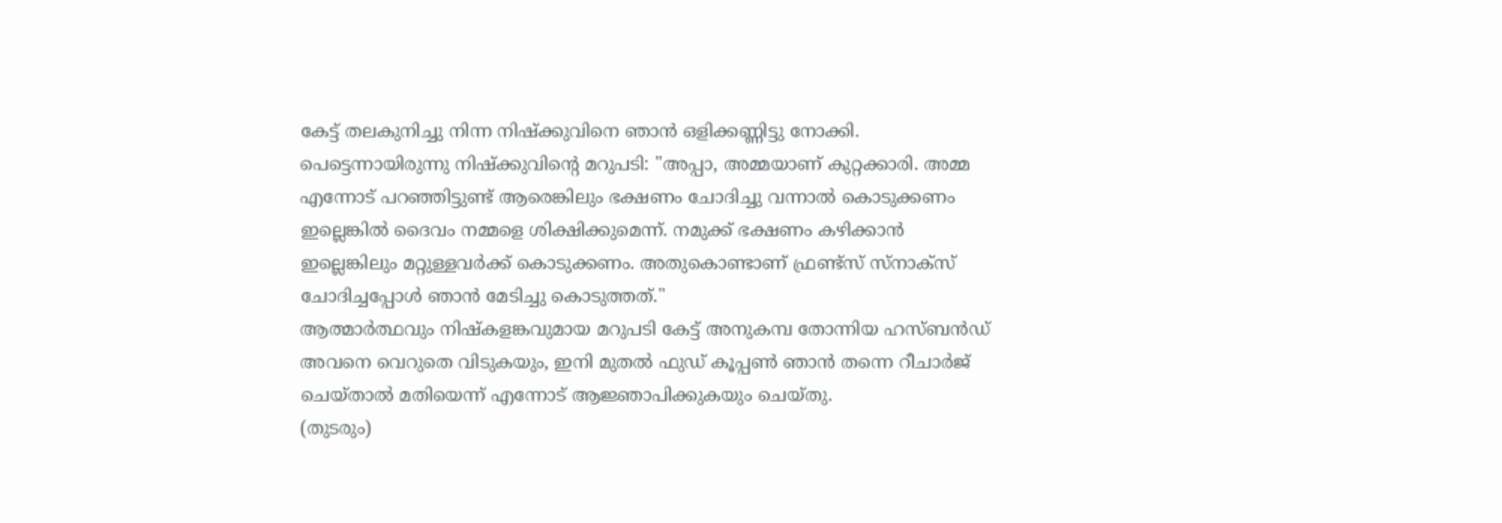കേട്ട് തലകുനിച്ചു നിന്ന നിഷ്ക്കുവിനെ ഞാൻ ഒളിക്കണ്ണിട്ടു നോക്കി. പെട്ടെന്നായിരുന്നു നിഷ്ക്കുവിന്റെ മറുപടി: "അപ്പാ, അമ്മയാണ് കുറ്റക്കാരി. അമ്മ എന്നോട് പറഞ്ഞിട്ടുണ്ട് ആരെങ്കിലും ഭക്ഷണം ചോദിച്ചു വന്നാൽ കൊടുക്കണം ഇല്ലെങ്കിൽ ദൈവം നമ്മളെ ശിക്ഷിക്കുമെന്ന്. നമുക്ക് ഭക്ഷണം കഴിക്കാൻ ഇല്ലെങ്കിലും മറ്റുള്ളവർക്ക് കൊടുക്കണം. അതുകൊണ്ടാണ് ഫ്രണ്ട്സ് സ്നാക്സ് ചോദിച്ചപ്പോൾ ഞാൻ മേടിച്ചു കൊടുത്തത്."
ആത്മാർത്ഥവും നിഷ്കളങ്കവുമായ മറുപടി കേട്ട് അനുകമ്പ തോന്നിയ ഹസ്ബൻഡ് അവനെ വെറുതെ വിടുകയും, ഇനി മുതൽ ഫുഡ് കൂപ്പൺ ഞാൻ തന്നെ റീചാർജ് ചെയ്താൽ മതിയെന്ന് എന്നോട് ആജ്ഞാപിക്കുകയും ചെയ്തു.
(തുടരും)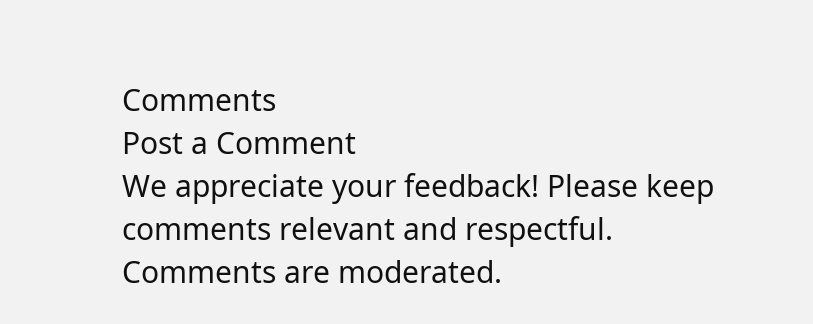Comments
Post a Comment
We appreciate your feedback! Please keep comments relevant and respectful. Comments are moderated.